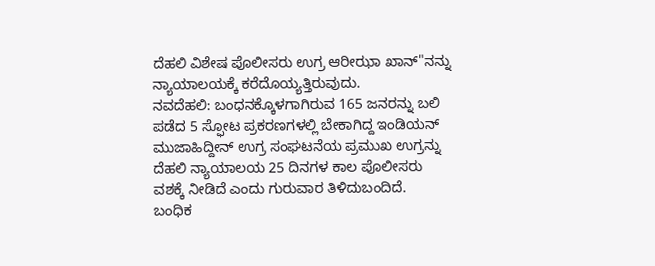ದೆಹಲಿ ವಿಶೇಷ ಪೊಲೀಸರು ಉಗ್ರ ಆರೀಝಾ ಖಾನ್"ನನ್ನು ನ್ಯಾಯಾಲಯಕ್ಕೆ ಕರೆದೊಯ್ಯತ್ತಿರುವುದು.
ನವದೆಹಲಿ: ಬಂಧನಕ್ಕೊಳಗಾಗಿರುವ 165 ಜನರನ್ನು ಬಲಿ ಪಡೆದ 5 ಸ್ಫೋಟ ಪ್ರಕರಣಗಳಲ್ಲಿ ಬೇಕಾಗಿದ್ದ ಇಂಡಿಯನ್ ಮುಜಾಹಿದ್ದೀನ್ ಉಗ್ರ ಸಂಘಟನೆಯ ಪ್ರಮುಖ ಉಗ್ರನ್ನು ದೆಹಲಿ ನ್ಯಾಯಾಲಯ 25 ದಿನಗಳ ಕಾಲ ಪೊಲೀಸರು ವಶಕ್ಕೆ ನೀಡಿದೆ ಎಂದು ಗುರುವಾರ ತಿಳಿದುಬಂದಿದೆ.
ಬಂಧಿಕ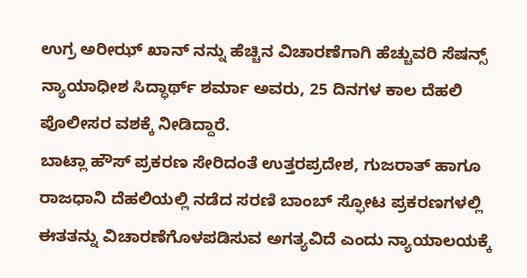ಉಗ್ರ ಅರೀಝ್ ಖಾನ್ ನನ್ನು ಹೆಚ್ಚಿನ ವಿಚಾರಣೆಗಾಗಿ ಹೆಚ್ಚುವರಿ ಸೆಷನ್ಸ್ ನ್ಯಾಯಾಧೀಶ ಸಿದ್ಧಾರ್ಥ್ ಶರ್ಮಾ ಅವರು, 25 ದಿನಗಳ ಕಾಲ ದೆಹಲಿ ಪೊಲೀಸರ ವಶಕ್ಕೆ ನೀಡಿದ್ದಾರೆ.
ಬಾಟ್ಲಾ ಹೌಸ್ ಪ್ರಕರಣ ಸೇರಿದಂತೆ ಉತ್ತರಪ್ರದೇಶ, ಗುಜರಾತ್ ಹಾಗೂ ರಾಜಧಾನಿ ದೆಹಲಿಯಲ್ಲಿ ನಡೆದ ಸರಣಿ ಬಾಂಬ್ ಸ್ಫೋಟ ಪ್ರಕರಣಗಳಲ್ಲಿ ಈತತನ್ನು ವಿಚಾರಣೆಗೊಳಪಡಿಸುವ ಅಗತ್ಯವಿದೆ ಎಂದು ನ್ಯಾಯಾಲಯಕ್ಕೆ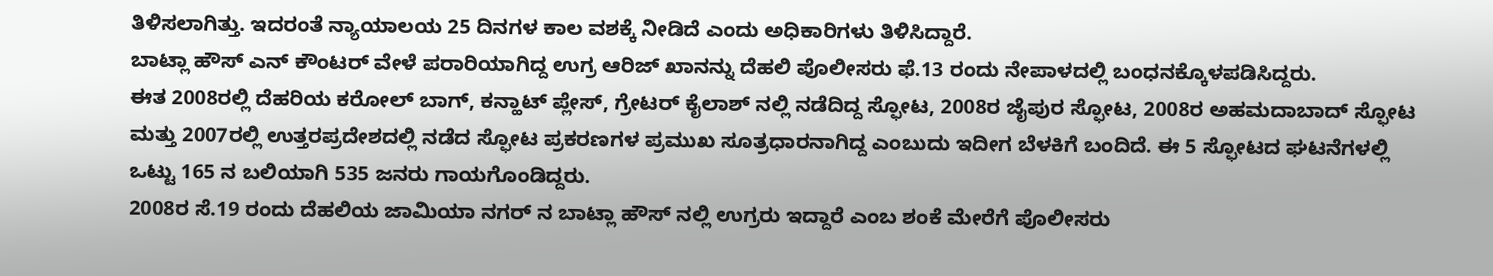ತಿಳಿಸಲಾಗಿತ್ತು. ಇದರಂತೆ ನ್ಯಾಯಾಲಯ 25 ದಿನಗಳ ಕಾಲ ವಶಕ್ಕೆ ನೀಡಿದೆ ಎಂದು ಅಧಿಕಾರಿಗಳು ತಿಳಿಸಿದ್ದಾರೆ.
ಬಾಟ್ಲಾ ಹೌಸ್ ಎನ್ ಕೌಂಟರ್ ವೇಳೆ ಪರಾರಿಯಾಗಿದ್ದ ಉಗ್ರ ಆರಿಜ್ ಖಾನನ್ನು ದೆಹಲಿ ಪೊಲೀಸರು ಫೆ.13 ರಂದು ನೇಪಾಳದಲ್ಲಿ ಬಂಧನಕ್ಕೊಳಪಡಿಸಿದ್ದರು.
ಈತ 2008ರಲ್ಲಿ ದೆಹರಿಯ ಕರೋಲ್ ಬಾಗ್, ಕನ್ಹಾಟ್ ಪ್ಲೇಸ್, ಗ್ರೇಟರ್ ಕೈಲಾಶ್ ನಲ್ಲಿ ನಡೆದಿದ್ದ ಸ್ಫೋಟ, 2008ರ ಜೈಪುರ ಸ್ಫೋಟ, 2008ರ ಅಹಮದಾಬಾದ್ ಸ್ಫೋಟ ಮತ್ತು 2007ರಲ್ಲಿ ಉತ್ತರಪ್ರದೇಶದಲ್ಲಿ ನಡೆದ ಸ್ಫೋಟ ಪ್ರಕರಣಗಳ ಪ್ರಮುಖ ಸೂತ್ರಧಾರನಾಗಿದ್ದ ಎಂಬುದು ಇದೀಗ ಬೆಳಕಿಗೆ ಬಂದಿದೆ. ಈ 5 ಸ್ಫೋಟದ ಘಟನೆಗಳಲ್ಲಿ ಒಟ್ಟು 165 ನ ಬಲಿಯಾಗಿ 535 ಜನರು ಗಾಯಗೊಂಡಿದ್ದರು.
2008ರ ಸೆ.19 ರಂದು ದೆಹಲಿಯ ಜಾಮಿಯಾ ನಗರ್ ನ ಬಾಟ್ಲಾ ಹೌಸ್ ನಲ್ಲಿ ಉಗ್ರರು ಇದ್ದಾರೆ ಎಂಬ ಶಂಕೆ ಮೇರೆಗೆ ಪೊಲೀಸರು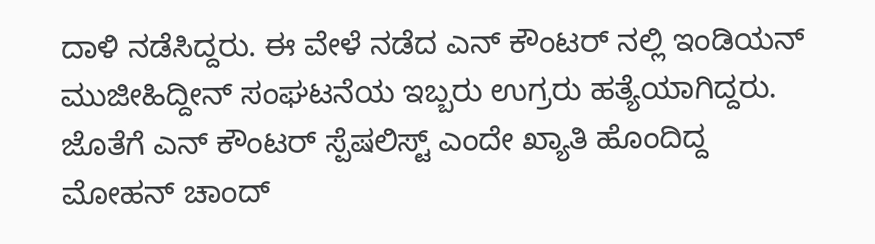ದಾಳಿ ನಡೆಸಿದ್ದರು. ಈ ವೇಳೆ ನಡೆದ ಎನ್ ಕೌಂಟರ್ ನಲ್ಲಿ ಇಂಡಿಯನ್ ಮುಜೀಹಿದ್ದೀನ್ ಸಂಘಟನೆಯ ಇಬ್ಬರು ಉಗ್ರರು ಹತ್ಯೆಯಾಗಿದ್ದರು. ಜೊತೆಗೆ ಎನ್ ಕೌಂಟರ್ ಸ್ಪೆಷಲಿಸ್ಟ್ ಎಂದೇ ಖ್ಯಾತಿ ಹೊಂದಿದ್ದ ಮೋಹನ್ ಚಾಂದ್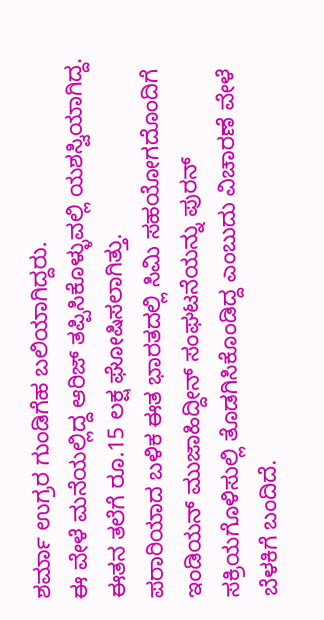ಶರ್ಮಾ ಉಗ್ರರ ಗುಂಡಿಗೆಹ ಬಲಿಯಾಗಿದ್ದರು.
ಈ ವೇಳೆ ಮನೆಯಲ್ಲಿದ್ದ ಆರಿಜ್ ತಪ್ಪಿಸಿಕೊಳ್ಳುವಲ್ಲಿ ಯಶಸ್ವಿಯಾಗಿದ್ದ. ಈತನ ತಲೆಗೆ ರೂ.15 ಲಕ್ಷ ಘೋಷಿಸಲಾಗಿತ್ತು.
ಪರಾರಿಯಾದ ಬಳಿಕ ಈತ ಭಾರತದಲ್ಲಿ ಸಿಮಿ ಸಹಯೋಗದೊಂದಿಗೆ ಇಂಡಿಯನ್ ಮುಜಾಹಿದ್ದೀನ್ ಸಂಘಟನೆಯನ್ನು ಪುರನ್ ಸಕ್ರಿಯಗೊಳಿಸುಲ್ಲಿ ತೊಡಗಿಸಿಕೊಂಡಿದ್ದ ಎಂಬುದು ವಿಚಾರಣೆ ವೇಳೆ ಬೆಳಕಿಗೆ ಬಂದಿದೆ.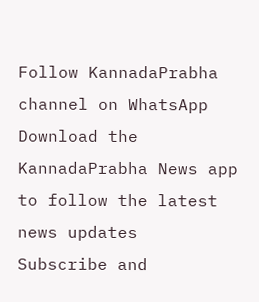Follow KannadaPrabha channel on WhatsApp
Download the KannadaPrabha News app to follow the latest news updates
Subscribe and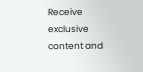Receive exclusive content and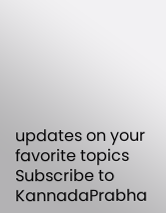updates on your favorite topics
Subscribe to KannadaPrabha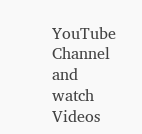YouTube Channel and watch Videos